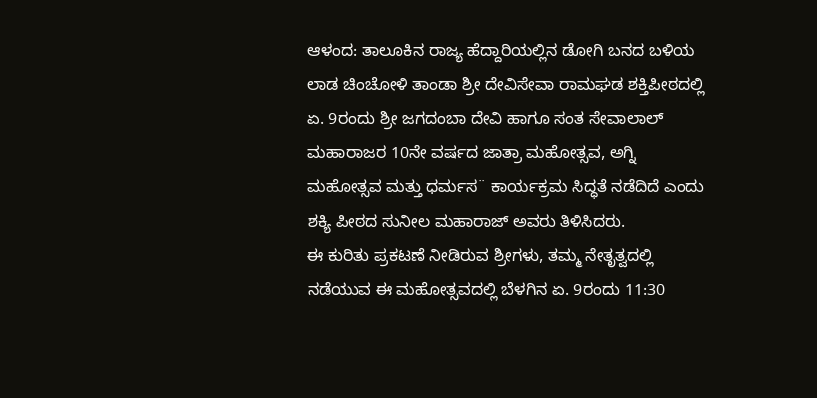ಆಳಂದ: ತಾಲೂಕಿನ ರಾಜ್ಯ ಹೆದ್ದಾರಿಯಲ್ಲಿನ ಡೋಗಿ ಬನದ ಬಳಿಯ ಲಾಡ ಚಿಂಚೋಳಿ ತಾಂಡಾ ಶ್ರೀ ದೇವಿಸೇವಾ ರಾಮಘಡ ಶಕ್ತಿಪೀಠದಲ್ಲಿ ಏ. 9ರಂದು ಶ್ರೀ ಜಗದಂಬಾ ದೇವಿ ಹಾಗೂ ಸಂತ ಸೇವಾಲಾಲ್ ಮಹಾರಾಜರ 10ನೇ ವರ್ಷದ ಜಾತ್ರಾ ಮಹೋತ್ಸವ, ಅಗ್ನಿ ಮಹೋತ್ಸವ ಮತ್ತು ಧರ್ಮಸ¨ ಕಾರ್ಯಕ್ರಮ ಸಿದ್ಧತೆ ನಡೆದಿದೆ ಎಂದು ಶಕ್ಯಿ ಪೀಠದ ಸುನೀಲ ಮಹಾರಾಜ್ ಅವರು ತಿಳಿಸಿದರು.
ಈ ಕುರಿತು ಪ್ರಕಟಣೆ ನೀಡಿರುವ ಶ್ರೀಗಳು, ತಮ್ಮ ನೇತೃತ್ವದಲ್ಲಿ ನಡೆಯುವ ಈ ಮಹೋತ್ಸವದಲ್ಲಿ ಬೆಳಗಿನ ಏ. 9ರಂದು 11:30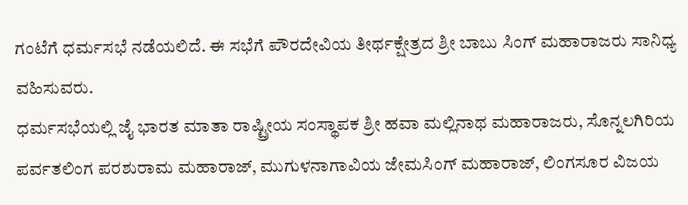ಗಂಟೆಗೆ ಧರ್ಮಸಭೆ ನಡೆಯಲಿದೆ. ಈ ಸಭೆಗೆ ಪೌರದೇವಿಯ ತೀರ್ಥಕ್ಷೇತ್ರದ ಶ್ರೀ ಬಾಬು ಸಿಂಗ್ ಮಹಾರಾಜರು ಸಾನಿಧ್ಯ ವಹಿಸುವರು.
ಧರ್ಮಸಭೆಯಲ್ಲಿ ಜೈ ಭಾರತ ಮಾತಾ ರಾಷ್ಟ್ರೀಯ ಸಂಸ್ಥಾಪಕ ಶ್ರೀ ಹವಾ ಮಲ್ಲಿನಾಥ ಮಹಾರಾಜರು, ಸೊನ್ನಲಗಿರಿಯ ಪರ್ವತಲಿಂಗ ಪರಶುರಾಮ ಮಹಾರಾಜ್, ಮುಗುಳನಾಗಾವಿಯ ಜೇಮಸಿಂಗ್ ಮಹಾರಾಜ್, ಲಿಂಗಸೂರ ವಿಜಯ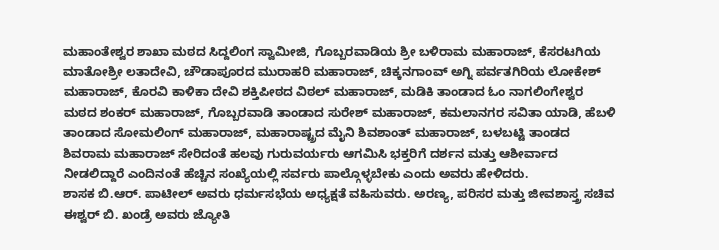ಮಹಾಂತೇಶ್ವರ ಶಾಖಾ ಮಠದ ಸಿದ್ದಲಿಂಗ ಸ್ವಾಮೀಜಿ, ಗೊಬ್ಬರವಾಡಿಯ ಶ್ರೀ ಬಳಿರಾಮ ಮಹಾರಾಜ್, ಕೆಸರಟಗಿಯ ಮಾತೋಶ್ರೀ ಲತಾದೇವಿ, ಚೌಡಾಪೂರದ ಮುರಾಹರಿ ಮಹಾರಾಜ್, ಚಿಕ್ಕನಗಾಂವ್ ಅಗ್ನಿ ಪರ್ವತಗಿರಿಯ ಲೋಕೇಶ್ ಮಹಾರಾಜ್, ಕೊರವಿ ಕಾಳಿಕಾ ದೇವಿ ಶಕ್ತಿಪೀಠದ ವಿಠಲ್ ಮಹಾರಾಜ್, ಮಡಿಕಿ ತಾಂಡಾದ ಓಂ ನಾಗಲಿಂಗೇಶ್ವರ ಮಠದ ಶಂಕರ್ ಮಹಾರಾಜ್, ಗೊಬ್ಬರವಾಡಿ ತಾಂಡಾದ ಸುರೇಶ್ ಮಹಾರಾಜ್, ಕಮಲಾನಗರ ಸವಿತಾ ಯಾಡಿ, ಹೆಬಳಿ ತಾಂಡಾದ ಸೋಮಲಿಂಗ್ ಮಹಾರಾಜ್, ಮಹಾರಾಷ್ಟ್ರದ ಮೈನಿ ಶಿವಶಾಂತ್ ಮಹಾರಾಜ್, ಬಳಬಟ್ಟಿ ತಾಂಡದ ಶಿವರಾಮ ಮಹಾರಾಜ್ ಸೇರಿದಂತೆ ಹಲವು ಗುರುವರ್ಯರು ಆಗಮಿಸಿ ಭಕ್ತರಿಗೆ ದರ್ಶನ ಮತ್ತು ಆಶೀರ್ವಾದ ನೀಡಲಿದ್ದಾರೆ ಎಂದಿನಂತೆ ಹೆಚ್ಚಿನ ಸಂಖ್ಯೆಯಲ್ಲಿ ಸರ್ವರು ಪಾಲ್ಗೊಳ್ಳಬೇಕು ಎಂದು ಅವರು ಹೇಳಿದರು.
ಶಾಸಕ ಬಿ.ಆರ್. ಪಾಟೀಲ್ ಅವರು ಧರ್ಮಸಭೆಯ ಅಧ್ಯಕ್ಷತೆ ವಹಿಸುವರು. ಅರಣ್ಯ, ಪರಿಸರ ಮತ್ತು ಜೀವಶಾಸ್ತ್ರ ಸಚಿವ ಈಶ್ವರ್ ಬಿ. ಖಂಡ್ರೆ ಅವರು ಜ್ಯೋತಿ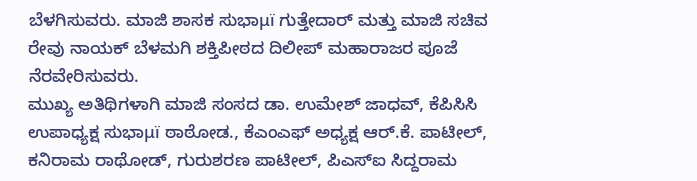ಬೆಳಗಿಸುವರು. ಮಾಜಿ ಶಾಸಕ ಸುಭಾμï ಗುತ್ತೇದಾರ್ ಮತ್ತು ಮಾಜಿ ಸಚಿವ ರೇವು ನಾಯಕ್ ಬೆಳಮಗಿ ಶಕ್ತಿಪೀಠದ ದಿಲೀಪ್ ಮಹಾರಾಜರ ಪೂಜೆ ನೆರವೇರಿಸುವರು.
ಮುಖ್ಯ ಅತಿಥಿಗಳಾಗಿ ಮಾಜಿ ಸಂಸದ ಡಾ. ಉಮೇಶ್ ಜಾಧವ್, ಕೆಪಿಸಿಸಿ ಉಪಾಧ್ಯಕ್ಷ ಸುಭಾμï ಠಾಠೋಡ., ಕೆಎಂಎಫ್ ಅಧ್ಯಕ್ಷ ಆರ್.ಕೆ. ಪಾಟೀಲ್, ಕನಿರಾಮ ರಾಥೋಡ್, ಗುರುಶರಣ ಪಾಟೀಲ್, ಪಿಎಸ್ಐ ಸಿದ್ದರಾಮ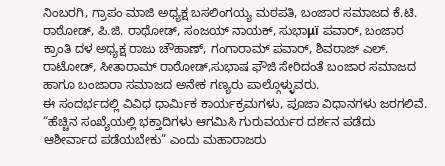ನಿಂಬರಗಿ, ಗ್ರಾಪಂ ಮಾಜಿ ಅಧ್ಯಕ್ಷ ಬಸಲಿಂಗಯ್ಯ ಮಠಪತಿ, ಬಂಜಾರ ಸಮಾಜದ ಕೆ.ಟಿ. ರಾಠೋಡ್, ಪಿ.ಜಿ. ರಾಥೋಡ್, ಸಂಜಯ್ ನಾಯಕ್, ಸುಭಾμï ಪವಾರ್, ಬಂಜಾರ ಕ್ರಾಂತಿ ದಳ ಅಧ್ಯಕ್ಷ ರಾಜು ಚೌಹಾಣ್, ಗಂಗಾರಾಮ್ ಪವಾರ್, ಶಿವರಾಜ್ ಎಲ್. ರಾಟೋಡ್, ಸೀತಾರಾಮ್ ರಾಠೋಡ್,ಸುಭಾಷ ಫೌಜಿ ಸೇರಿದಂತೆ ಬಂಜಾರ ಸಮಾಜದ ಹಾಗೂ ಬಂಜಾರಾ ಸಮಾಜದ ಅನೇಕ ಗಣ್ಯರು ಪಾಲ್ಗೊಳ್ಳುವರು.
ಈ ಸಂದರ್ಭದಲ್ಲಿ ವಿವಿಧ ಧಾರ್ಮಿಕ ಕಾರ್ಯಕ್ರಮಗಳು, ಪೂಜಾ ವಿಧಾನಗಳು ಜರಗಲಿವೆ. “ಹೆಚ್ಚಿನ ಸಂಖ್ಯೆಯಲ್ಲಿ ಭಕ್ತಾದಿಗಳು ಆಗಮಿಸಿ ಗುರುವರ್ಯರ ದರ್ಶನ ಪಡೆದು ಆಶೀರ್ವಾದ ಪಡೆಯಬೇಕು” ಎಂದು ಮಹಾರಾಜರು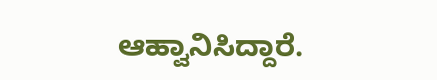ಆಹ್ವಾನಿಸಿದ್ದಾರೆ.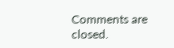Comments are closed.